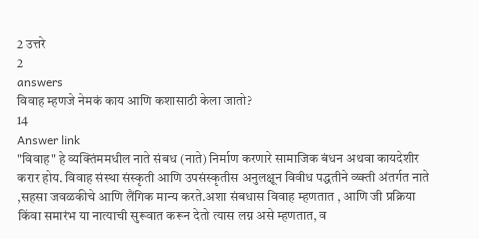2 उत्तरे
2
answers
विवाह म्हणजे नेमकं काय आणि कशासाठी केला जातो?
14
Answer link
"विवाह" हे व्यक्तिंममधील नाते संबध (नाते) निर्माण करणारे सामाजिक बंधन अथवा कायदेशीर करार होय. विवाह संस्था संस्कृती आणि उपसंस्कृतीस अनुलक्षून विवीध पद्धतीने व्य्क्ती अंतर्गत नाते ,सहसा जवळकीचे आणि लैंगिक मान्य करते.अशा संबधास विवाह म्हणतात , आणि जी प्रक्रिया किंवा समारंभ या नात्याची सुरूवात करून देतो त्यास लग्न असे म्हणतात, व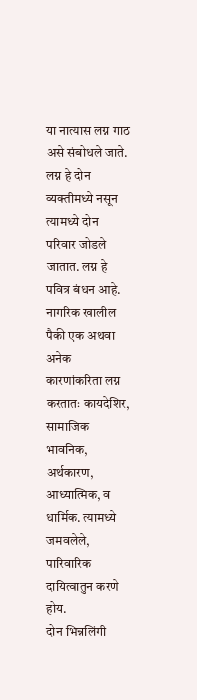या नात्यास लग्न गाठ असे संबोधले जाते. लग्न हे दोन व्यक्तीमध्ये नसून त्यामध्ये दोन परिवार जोडले जातात. लग्न हे पवित्र बंधन आहे.
नागरिक खालील पैकी एक अथवा अनेक कारणांकरिता लग्न करतातः कायदेशिर, सामाजिक भावनिक, अर्थकारण, आध्यात्मिक, व धार्मिक. त्यामध्ये जमवलेले, पारिवारिक दायित्वातुन करणे होय.
दोन भिन्नलिंगी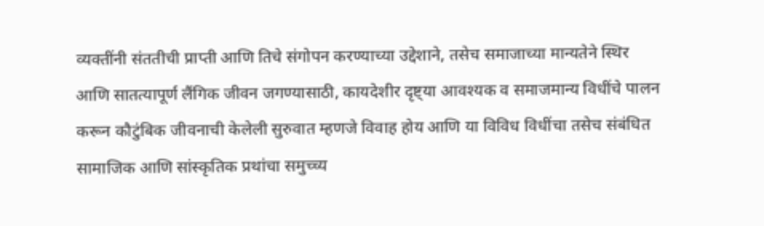व्यक्तींनी संततीची प्राप्ती आणि तिचे संगोपन करण्याच्या उद्देशाने, तसेच समाजाच्या मान्यतेने स्थिर आणि सातत्यापूर्ण लैंगिक जीवन जगण्यासाठी, कायदेशीर दृष्ट्या आवश्यक व समाजमान्य विधींचे पालन करून कौटुंबिक जीवनाची केलेली सुरुवात म्हणजे विवाह होय आणि या विविध विधींचा तसेच संबंधित सामाजिक आणि सांस्कृतिक प्रथांचा समुच्च्य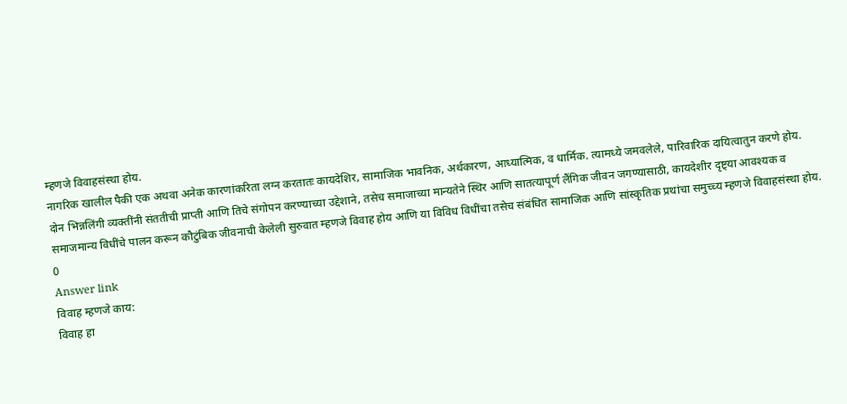म्हणजे विवाहसंस्था होय.
नागरिक खालील पैकी एक अथवा अनेक कारणांकरिता लग्न करतातः कायदेशिर, सामाजिक भावनिक, अर्थकारण, आध्यात्मिक, व धार्मिक. त्यामध्ये जमवलेले, पारिवारिक दायित्वातुन करणे होय.
दोन भिन्नलिंगी व्यक्तींनी संततीची प्राप्ती आणि तिचे संगोपन करण्याच्या उद्देशाने, तसेच समाजाच्या मान्यतेने स्थिर आणि सातत्यापूर्ण लैंगिक जीवन जगण्यासाठी, कायदेशीर दृष्ट्या आवश्यक व समाजमान्य विधींचे पालन करून कौटुंबिक जीवनाची केलेली सुरुवात म्हणजे विवाह होय आणि या विविध विधींचा तसेच संबंधित सामाजिक आणि सांस्कृतिक प्रथांचा समुच्च्य म्हणजे विवाहसंस्था होय.
0
Answer link
विवाह म्हणजे काय:
विवाह हा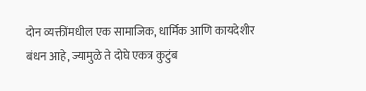दोन व्यक्तींमधील एक सामाजिक, धार्मिक आणि कायदेशीर बंधन आहे, ज्यामुळे ते दोघे एकत्र कुटुंब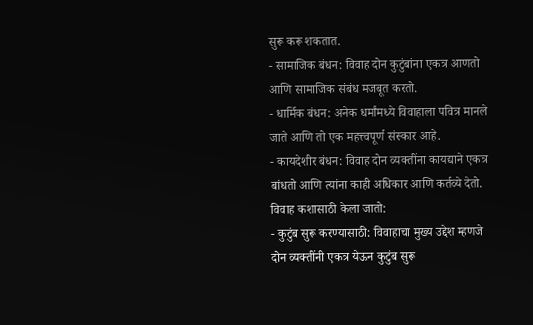सुरू करू शकतात.
- सामाजिक बंधन: विवाह दोन कुटुंबांना एकत्र आणतो आणि सामाजिक संबंध मजबूत करतो.
- धार्मिक बंधन: अनेक धर्मांमध्ये विवाहाला पवित्र मानले जाते आणि तो एक महत्त्वपूर्ण संस्कार आहे.
- कायदेशीर बंधन: विवाह दोन व्यक्तींना कायद्याने एकत्र बांधतो आणि त्यांना काही अधिकार आणि कर्तव्ये देतो.
विवाह कशासाठी केला जातो:
- कुटुंब सुरू करण्यासाठी: विवाहाचा मुख्य उद्देश म्हणजे दोन व्यक्तींनी एकत्र येऊन कुटुंब सुरू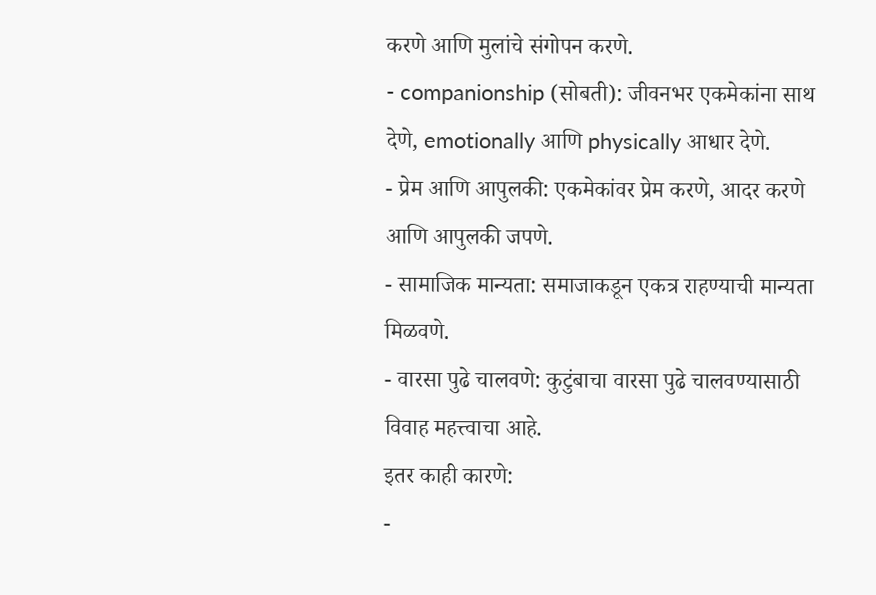करणे आणि मुलांचे संगोपन करणे.
- companionship (सोबती): जीवनभर एकमेकांना साथ देणे, emotionally आणि physically आधार देणे.
- प्रेम आणि आपुलकी: एकमेकांवर प्रेम करणे, आदर करणे आणि आपुलकी जपणे.
- सामाजिक मान्यता: समाजाकडून एकत्र राहण्याची मान्यता मिळवणे.
- वारसा पुढे चालवणे: कुटुंबाचा वारसा पुढे चालवण्यासाठी विवाह महत्त्वाचा आहे.
इतर काही कारणे:
-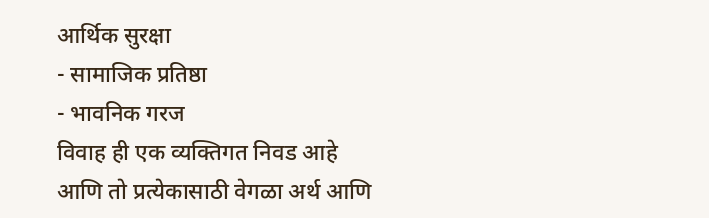आर्थिक सुरक्षा
- सामाजिक प्रतिष्ठा
- भावनिक गरज
विवाह ही एक व्यक्तिगत निवड आहे आणि तो प्रत्येकासाठी वेगळा अर्थ आणि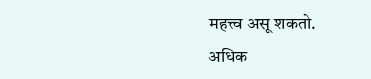महत्त्व असू शकतो.
अधिक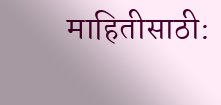माहितीसाठी: